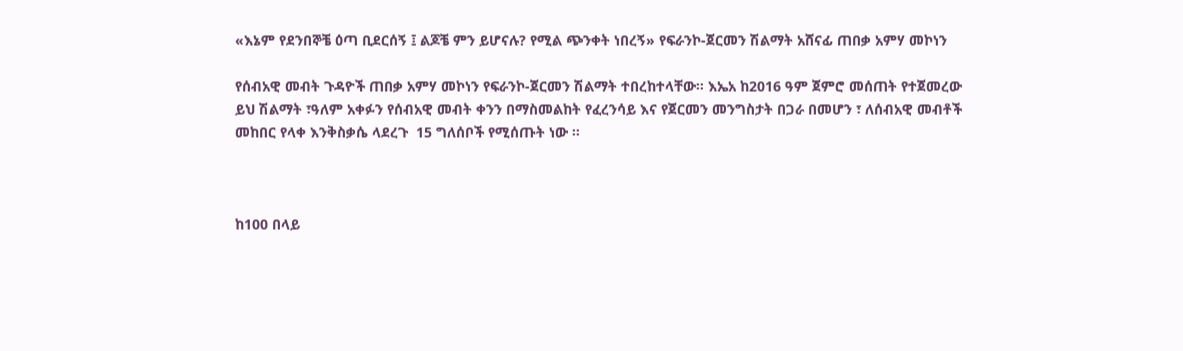«እኔም የደንበኞቼ ዕጣ ቢደርሰኝ ፤ ልጆቼ ምን ይሆናሉ? የሚል ጭንቀት ነበረኝ» የፍራንኮ-ጀርመን ሽልማት አሸናፊ ጠበቃ አምሃ መኮነን

የሰብአዊ መብት ጉዳዮች ጠበቃ አምሃ መኮነን የፍራንኮ-ጀርመን ሽልማት ተበረከተላቸው። እኤአ ከ2016 ዓም ጀምሮ መሰጠት የተጀመረው ይህ ሽልማት ፣ዓለም አቀፉን የሰብአዊ መብት ቀንን በማስመልከት የፈረንሳይ እና የጀርመን መንግስታት በጋራ በመሆን ፣ ለሰብአዊ መብቶች መከበር የላቀ እንቅስቃሴ ላደረጉ  15 ግለሰቦች የሚሰጡት ነው ።



ከ100 በላይ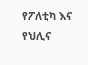የፖለቲካ እና የህሊና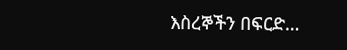እስረኞችን በፍርድ…